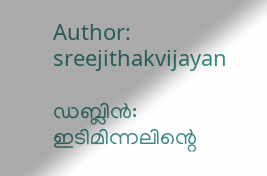Author: sreejithakvijayan

ഡബ്ലിൻ: ഇടിമിന്നലിന്റെ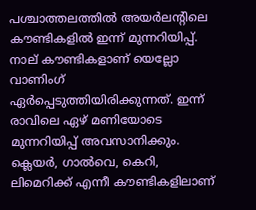പശ്ചാത്തലത്തിൽ അയർലന്റിലെ കൗണ്ടികളിൽ ഇന്ന് മുന്നറിയിപ്പ്. നാല് കൗണ്ടികളാണ് യെല്ലോ വാണിംഗ് ഏർപ്പെടുത്തിയിരിക്കുന്നത്. ഇന്ന് രാവിലെ ഏഴ് മണിയോടെ മുന്നറിയിപ്പ് അവസാനിക്കും. ക്ലെയർ, ഗാൽവെ, കെറി, ലിമെറിക്ക് എന്നീ കൗണ്ടികളിലാണ്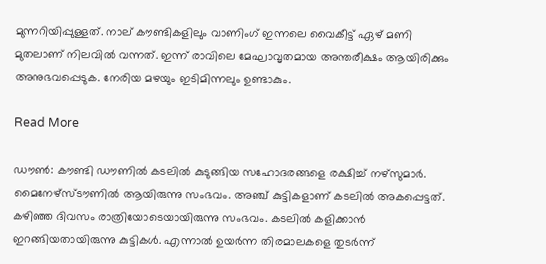മുന്നറിയിപ്പുള്ളത്. നാല് കൗണ്ടികളിലും വാണിംഗ് ഇന്നലെ വൈകീട്ട് ഏഴ് മണി മുതലാണ് നിലവിൽ വന്നത്. ഇന്ന് രാവിലെ മേഘാവൃതമായ അന്തരീക്ഷം ആയിരിക്കും അനുഭവപ്പെടുക. നേരിയ മഴയും ഇടിമിന്നലും ഉണ്ടാകും.

Read More

ഡൗൺ: കൗണ്ടി ഡൗണിൽ കടലിൽ കുടുങ്ങിയ സഹോദരങ്ങളെ രക്ഷിച്ച് നഴ്സുമാർ. മൈനേഴ്‌സ്ടൗണിൽ ആയിരുന്നു സംഭവം. അഞ്ച് കുട്ടികളാണ് കടലിൽ അകപ്പെട്ടത്. കഴിഞ്ഞ ദിവസം രാത്രിയോടെയായിരുന്നു സംഭവം. കടലിൽ കളിക്കാൻ ഇറങ്ങിയതായിരുന്നു കുട്ടികൾ. എന്നാൽ ഉയർന്ന തിരമാലകളെ തുടർന്ന്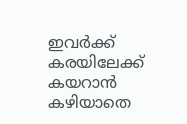ഇവർക്ക് കരയിലേക്ക് കയറാൻ കഴിയാതെ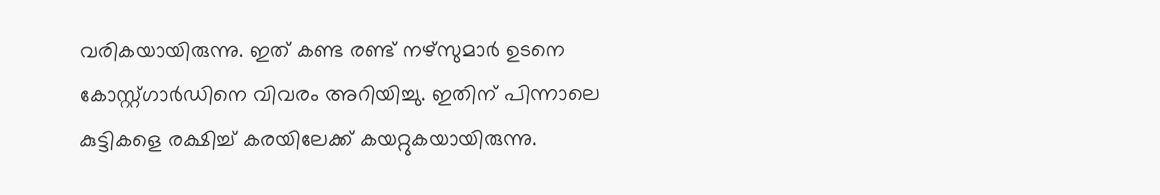വരികയായിരുന്നു. ഇത് കണ്ട രണ്ട് നഴ്‌സുമാർ ഉടനെ കോസ്റ്റ്ഗാർഡിനെ വിവരം അറിയിച്ചു. ഇതിന് പിന്നാലെ കുട്ടികളെ രക്ഷിച്ച് കരയിലേക്ക് കയറ്റുകയായിരുന്നു.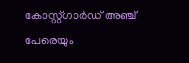കോസ്റ്റ്ഗാർഡ് അഞ്ച് പേരെയും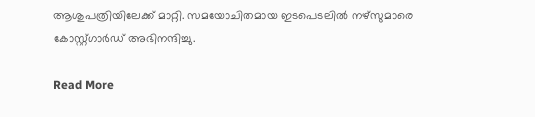ആശുപത്രിയിലേക്ക് മാറ്റി. സമയോചിതമായ ഇടപെടലിൽ നഴ്‌സുമാരെ കോസ്റ്റ്ഗാർഡ് അഭിനന്ദിച്ചു.

Read More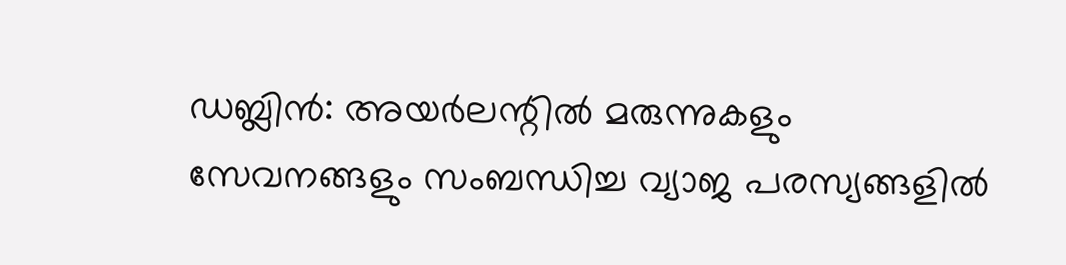ഡബ്ലിൻ: അയർലന്റിൽ മരുന്നുകളും സേവനങ്ങളും സംബന്ധിച്ച വ്യാജ പരസ്യങ്ങളിൽ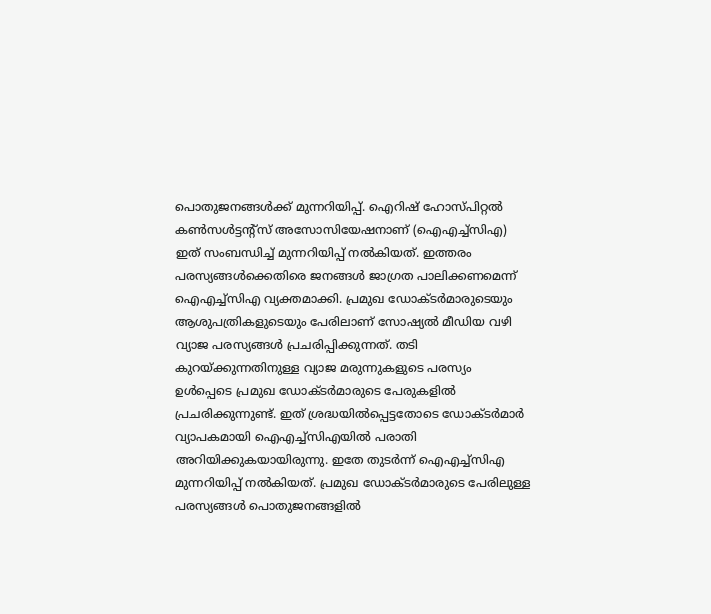പൊതുജനങ്ങൾക്ക് മുന്നറിയിപ്പ്. ഐറിഷ് ഹോസ്പിറ്റൽ കൺസൾട്ടന്റ്‌സ് അസോസിയേഷനാണ് (ഐഎച്ച്‌സിഎ) ഇത് സംബന്ധിച്ച് മുന്നറിയിപ്പ് നൽകിയത്. ഇത്തരം പരസ്യങ്ങൾക്കെതിരെ ജനങ്ങൾ ജാഗ്രത പാലിക്കണമെന്ന് ഐഎച്ച്‌സിഎ വ്യക്തമാക്കി. പ്രമുഖ ഡോക്ടർമാരുടെയും ആശുപത്രികളുടെയും പേരിലാണ് സോഷ്യൽ മീഡിയ വഴി വ്യാജ പരസ്യങ്ങൾ പ്രചരിപ്പിക്കുന്നത്. തടി കുറയ്ക്കുന്നതിനുള്ള വ്യാജ മരുന്നുകളുടെ പരസ്യം ഉൾപ്പെടെ പ്രമുഖ ഡോക്ടർമാരുടെ പേരുകളിൽ പ്രചരിക്കുന്നുണ്ട്. ഇത് ശ്രദ്ധയിൽപ്പെട്ടതോടെ ഡോക്ടർമാർ വ്യാപകമായി ഐഎച്ച്‌സിഎയിൽ പരാതി അറിയിക്കുകയായിരുന്നു. ഇതേ തുടർന്ന് ഐഎച്ച്‌സിഎ മുന്നറിയിപ്പ് നൽകിയത്. പ്രമുഖ ഡോക്ടർമാരുടെ പേരിലുള്ള പരസ്യങ്ങൾ പൊതുജനങ്ങളിൽ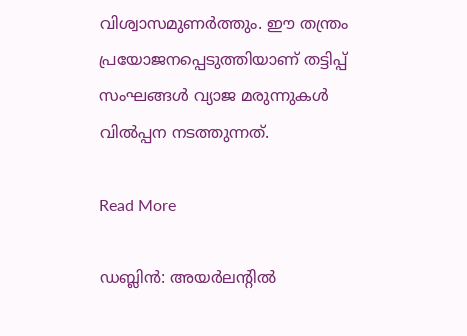വിശ്വാസമുണർത്തും. ഈ തന്ത്രം പ്രയോജനപ്പെടുത്തിയാണ് തട്ടിപ്പ് സംഘങ്ങൾ വ്യാജ മരുന്നുകൾ വിൽപ്പന നടത്തുന്നത്.

Read More

ഡബ്ലിൻ: അയർലന്റിൽ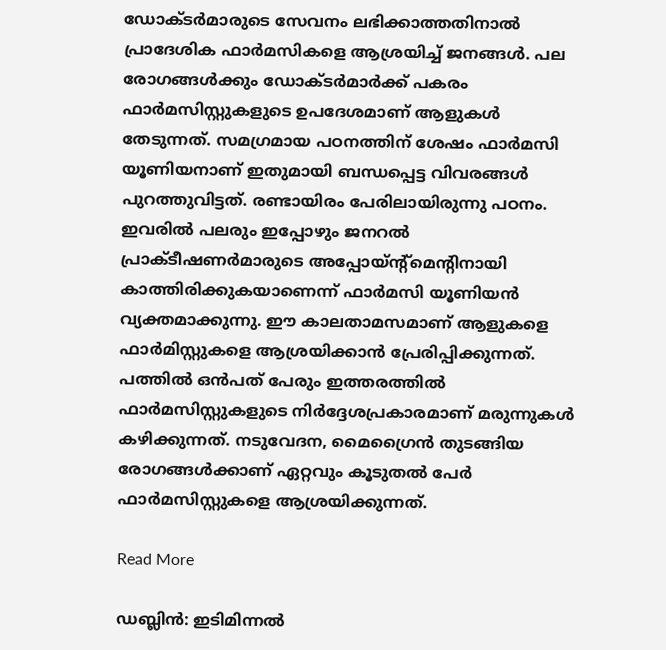ഡോക്ടർമാരുടെ സേവനം ലഭിക്കാത്തതിനാൽ പ്രാദേശിക ഫാർമസികളെ ആശ്രയിച്ച് ജനങ്ങൾ. പല രോഗങ്ങൾക്കും ഡോക്ടർമാർക്ക് പകരം ഫാർമസിസ്റ്റുകളുടെ ഉപദേശമാണ് ആളുകൾ തേടുന്നത്. സമഗ്രമായ പഠനത്തിന് ശേഷം ഫാർമസി യൂണിയനാണ് ഇതുമായി ബന്ധപ്പെട്ട വിവരങ്ങൾ പുറത്തുവിട്ടത്. രണ്ടായിരം പേരിലായിരുന്നു പഠനം. ഇവരിൽ പലരും ഇപ്പോഴും ജനറൽ പ്രാക്ടീഷണർമാരുടെ അപ്പോയ്ന്റ്‌മെന്റിനായി കാത്തിരിക്കുകയാണെന്ന് ഫാർമസി യൂണിയൻ വ്യക്തമാക്കുന്നു. ഈ കാലതാമസമാണ് ആളുകളെ ഫാർമിസ്റ്റുകളെ ആശ്രയിക്കാൻ പ്രേരിപ്പിക്കുന്നത്. പത്തിൽ ഒൻപത് പേരും ഇത്തരത്തിൽ ഫാർമസിസ്റ്റുകളുടെ നിർദ്ദേശപ്രകാരമാണ് മരുന്നുകൾ കഴിക്കുന്നത്. നടുവേദന, മൈഗ്രൈൻ തുടങ്ങിയ രോഗങ്ങൾക്കാണ് ഏറ്റവും കൂടുതൽ പേർ ഫാർമസിസ്റ്റുകളെ ആശ്രയിക്കുന്നത്.

Read More

ഡബ്ലിൻ: ഇടിമിന്നൽ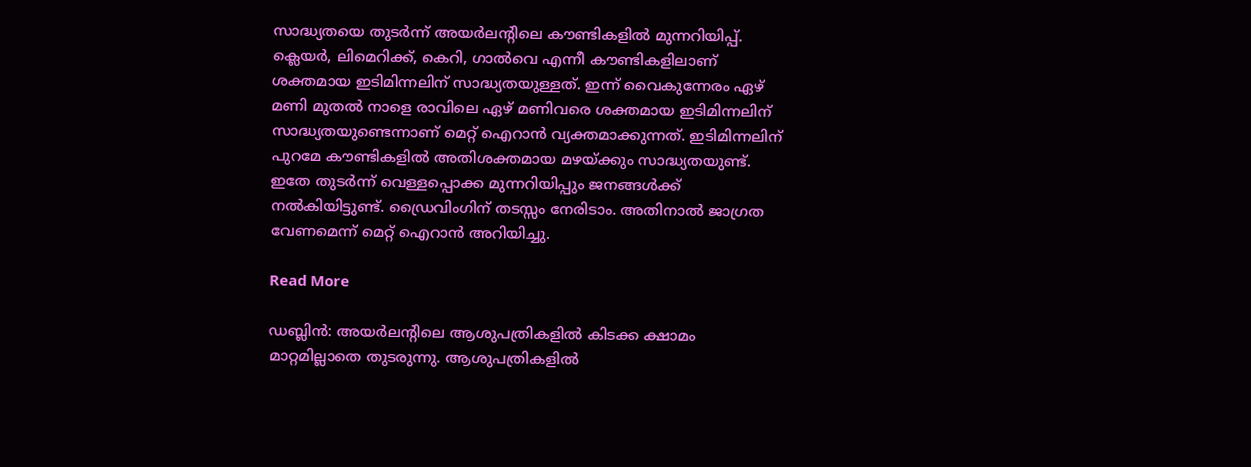സാദ്ധ്യതയെ തുടർന്ന് അയർലന്റിലെ കൗണ്ടികളിൽ മുന്നറിയിപ്പ്. ക്ലെയർ, ലിമെറിക്ക്, കെറി, ഗാൽവെ എന്നീ കൗണ്ടികളിലാണ് ശക്തമായ ഇടിമിന്നലിന് സാദ്ധ്യതയുള്ളത്. ഇന്ന് വൈകുന്നേരം ഏഴ് മണി മുതൽ നാളെ രാവിലെ ഏഴ് മണിവരെ ശക്തമായ ഇടിമിന്നലിന് സാദ്ധ്യതയുണ്ടെന്നാണ് മെറ്റ് ഐറാൻ വ്യക്തമാക്കുന്നത്. ഇടിമിന്നലിന് പുറമേ കൗണ്ടികളിൽ അതിശക്തമായ മഴയ്ക്കും സാദ്ധ്യതയുണ്ട്. ഇതേ തുടർന്ന് വെള്ളപ്പൊക്ക മുന്നറിയിപ്പും ജനങ്ങൾക്ക് നൽകിയിട്ടുണ്ട്. ഡ്രൈവിംഗിന് തടസ്സം നേരിടാം. അതിനാൽ ജാഗ്രത വേണമെന്ന് മെറ്റ് ഐറാൻ അറിയിച്ചു.

Read More

ഡബ്ലിൻ: അയർലന്റിലെ ആശുപത്രികളിൽ കിടക്ക ക്ഷാമം മാറ്റമില്ലാതെ തുടരുന്നു. ആശുപത്രികളിൽ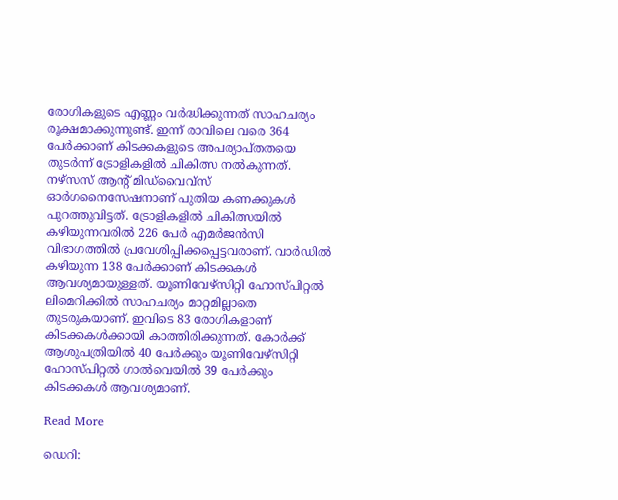രോഗികളുടെ എണ്ണം വർദ്ധിക്കുന്നത് സാഹചര്യം രൂക്ഷമാക്കുന്നുണ്ട്. ഇന്ന് രാവിലെ വരെ 364 പേർക്കാണ് കിടക്കകളുടെ അപര്യാപ്തതയെ തുടർന്ന് ട്രോളികളിൽ ചികിത്സ നൽകുന്നത്. നഴ്‌സസ് ആന്റ് മിഡ്‌വൈവ്‌സ് ഓർഗനൈസേഷനാണ് പുതിയ കണക്കുകൾ പുറത്തുവിട്ടത്. ട്രോളികളിൽ ചികിത്സയിൽ കഴിയുന്നവരിൽ 226 പേർ എമർജൻസി വിഭാഗത്തിൽ പ്രവേശിപ്പിക്കപ്പെട്ടവരാണ്. വാർഡിൽ കഴിയുന്ന 138 പേർക്കാണ് കിടക്കകൾ ആവശ്യമായുള്ളത്. യൂണിവേഴ്‌സിറ്റി ഹോസ്പിറ്റൽ ലിമെറിക്കിൽ സാഹചര്യം മാറ്റമില്ലാതെ തുടരുകയാണ്. ഇവിടെ 83 രോഗികളാണ് കിടക്കകൾക്കായി കാത്തിരിക്കുന്നത്. കോർക്ക് ആശുപത്രിയിൽ 40 പേർക്കും യൂണിവേഴ്‌സിറ്റി ഹോസ്പിറ്റൽ ഗാൽവെയിൽ 39 പേർക്കും കിടക്കകൾ ആവശ്യമാണ്.

Read More

ഡെറി: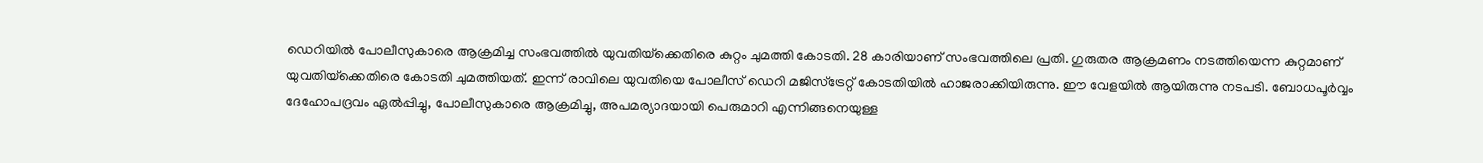ഡെറിയിൽ പോലീസുകാരെ ആക്രമിച്ച സംഭവത്തിൽ യുവതിയ്‌ക്കെതിരെ കുറ്റം ചുമത്തി കോടതി. 28 കാരിയാണ് സംഭവത്തിലെ പ്രതി. ഗുരുതര ആക്രമണം നടത്തിയെന്ന കുറ്റമാണ് യുവതിയ്‌ക്കെതിരെ കോടതി ചുമത്തിയത്. ഇന്ന് രാവിലെ യുവതിയെ പോലീസ് ഡെറി മജിസ്‌ട്രേറ്റ് കോടതിയിൽ ഹാജരാക്കിയിരുന്നു. ഈ വേളയിൽ ആയിരുന്നു നടപടി. ബോധപൂർവ്വം ദേഹോപദ്രവം ഏൽപ്പിച്ചു, പോലീസുകാരെ ആക്രമിച്ചു, അപമര്യാദയായി പെരുമാറി എന്നിങ്ങനെയുള്ള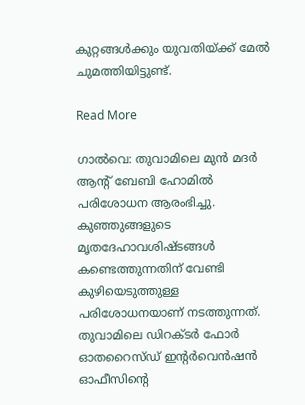കുറ്റങ്ങൾക്കും യുവതിയ്ക്ക് മേൽ ചുമത്തിയിട്ടുണ്ട്.

Read More

ഗാൽവെ: തുവാമിലെ മുൻ മദർ ആന്റ് ബേബി ഹോമിൽ പരിശോധന ആരംഭിച്ചു. കുഞ്ഞുങ്ങളുടെ മൃതദേഹാവശിഷ്ടങ്ങൾ കണ്ടെത്തുന്നതിന് വേണ്ടി കുഴിയെടുത്തുള്ള പരിശോധനയാണ് നടത്തുന്നത്. തുവാമിലെ ഡിറക്ടർ ഫോർ ഓതറൈസ്ഡ് ഇന്റർവെൻഷൻ ഓഫീസിന്റെ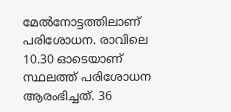മേൽനോട്ടത്തിലാണ് പരിശോധന. രാവിലെ 10.30 ഓടെയാണ് സ്ഥലത്ത് പരിശോധന ആരംഭിച്ചത്. 36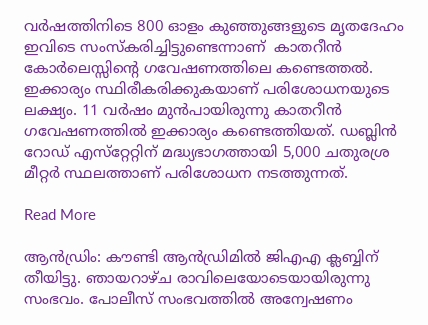വർഷത്തിനിടെ 800 ഓളം കുഞ്ഞുങ്ങളുടെ മൃതദേഹം ഇവിടെ സംസ്‌കരിച്ചിട്ടുണ്ടെന്നാണ്  കാതറീൻ കോർലെസ്സിന്റെ ഗവേഷണത്തിലെ കണ്ടെത്തൽ. ഇക്കാര്യം സ്ഥിരീകരിക്കുകയാണ് പരിശോധനയുടെ ലക്ഷ്യം. 11 വർഷം മുൻപായിരുന്നു കാതറീൻ ഗവേഷണത്തിൽ ഇക്കാര്യം കണ്ടെത്തിയത്. ഡബ്ലിൻ റോഡ് എസ്‌റ്റേറ്റിന് മദ്ധ്യഭാഗത്തായി 5,000 ചതുരശ്ര മീറ്റർ സ്ഥലത്താണ് പരിശോധന നടത്തുന്നത്.

Read More

ആൻഡ്രിം: കൗണ്ടി ആൻഡ്രിമിൽ ജിഎഎ ക്ലബ്ബിന് തീയിട്ടു. ഞായറാഴ്ച രാവിലെയോടെയായിരുന്നു സംഭവം. പോലീസ് സംഭവത്തിൽ അന്വേഷണം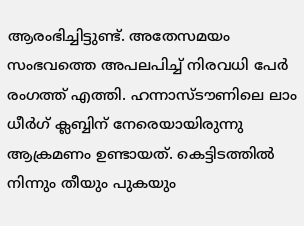ആരംഭിച്ചിട്ടുണ്ട്. അതേസമയം സംഭവത്തെ അപലപിച്ച് നിരവധി പേർ രംഗത്ത് എത്തി. ഹന്നാസ്ടൗണിലെ ലാം ധീർഗ് ക്ലബ്ബിന് നേരെയായിരുന്നു ആക്രമണം ഉണ്ടായത്. കെട്ടിടത്തിൽ നിന്നും തീയും പുകയും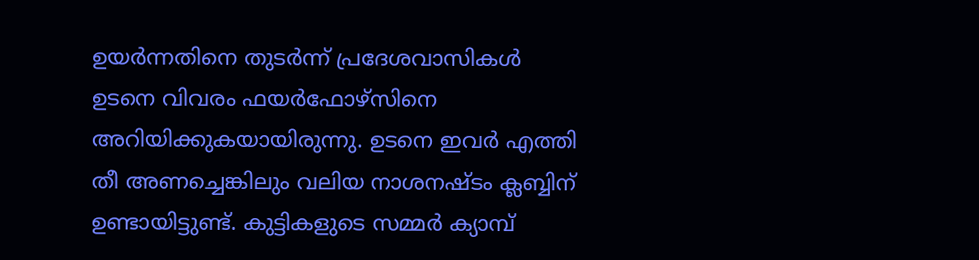ഉയർന്നതിനെ തുടർന്ന് പ്രദേശവാസികൾ ഉടനെ വിവരം ഫയർഫോഴ്‌സിനെ അറിയിക്കുകയായിരുന്നു. ഉടനെ ഇവർ എത്തി തീ അണച്ചെങ്കിലും വലിയ നാശനഷ്ടം ക്ലബ്ബിന് ഉണ്ടായിട്ടുണ്ട്. കുട്ടികളുടെ സമ്മർ ക്യാമ്പ്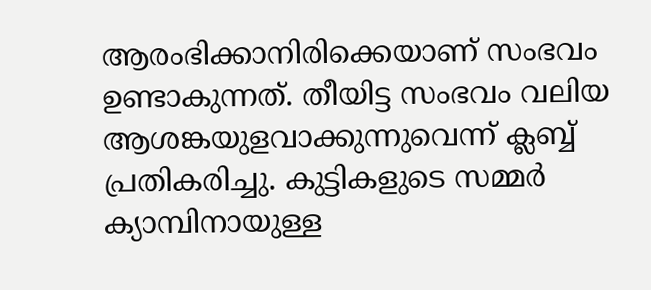ആരംഭിക്കാനിരിക്കെയാണ് സംഭവം ഉണ്ടാകുന്നത്. തീയിട്ട സംഭവം വലിയ ആശങ്കയുളവാക്കുന്നുവെന്ന് ക്ലബ്ബ് പ്രതികരിച്ചു. കുട്ടികളുടെ സമ്മർ ക്യാമ്പിനായുള്ള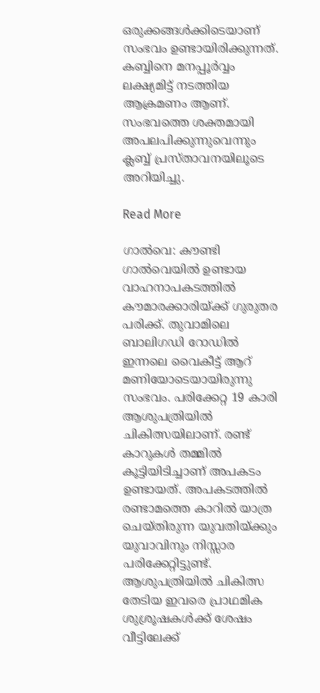ഒരുക്കങ്ങൾക്കിടെയാണ് സംഭവം ഉണ്ടായിരിക്കുന്നത്. കബ്ബിനെ മനപ്പൂർവ്വം ലക്ഷ്യമിട്ട് നടത്തിയ ആക്രമണം ആണ്. സംഭവത്തെ ശക്തമായി അപലപിക്കുന്നുവെന്നും ക്ലബ്ബ് പ്രസ്താവനയിലൂടെ അറിയിച്ചു.

Read More

ഗാൽവെ: കൗണ്ടി ഗാൽവെയിൽ ഉണ്ടായ വാഹനാപകടത്തിൽ കൗമാരക്കാരിയ്ക്ക് ഗുരുതര പരിക്ക്. തുവാമിലെ ബാലിഗഡി റോഡിൽ ഇന്നലെ വൈകീട്ട് ആറ് മണിയോടെയായിരുന്നു സംഭവം. പരിക്കേറ്റ 19 കാരി ആശുപത്രിയിൽ ചികിത്സയിലാണ്. രണ്ട് കാറുകൾ തമ്മിൽ കൂട്ടിയിടിച്ചാണ് അപകടം ഉണ്ടായത്. അപകടത്തിൽ രണ്ടാമത്തെ കാറിൽ യാത്ര ചെയ്തിരുന്ന യുവതിയ്ക്കും യുവാവിനും നിസ്സാര പരിക്കേറ്റിട്ടുണ്ട്. ആശുപത്രിയിൽ ചികിത്സ തേടിയ ഇവരെ പ്രാഥമിക ശുശ്രൂഷകൾക്ക് ശേഷം വീട്ടിലേക്ക്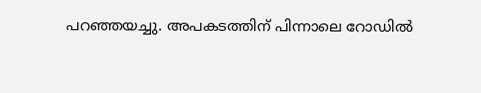പറഞ്ഞയച്ചു. അപകടത്തിന് പിന്നാലെ റോഡിൽ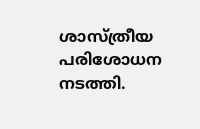ശാസ്ത്രീയ പരിശോധന നടത്തി.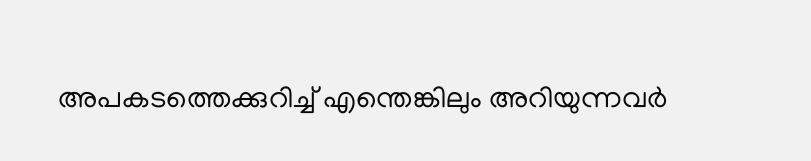അപകടത്തെക്കുറിച്ച് എന്തെങ്കിലും അറിയുന്നവർ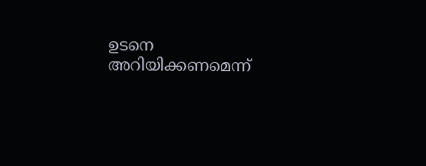ഉടനെ അറിയിക്കണമെന്ന്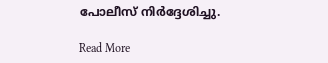പോലീസ് നിർദ്ദേശിച്ചു.

Read More